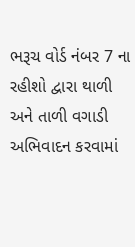ભરૂચ વોર્ડ નંબર 7 ના રહીશો દ્વારા થાળી અને તાળી વગાડી અભિવાદન કરવામાં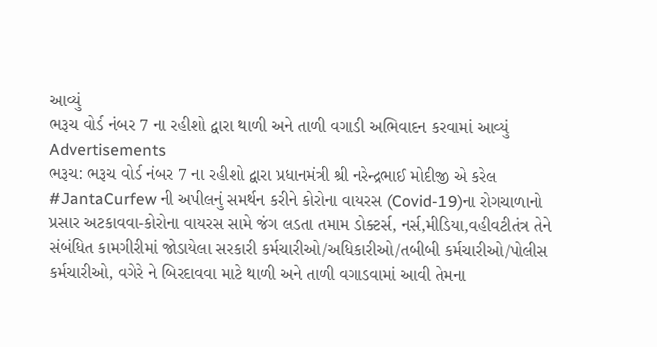આવ્યું
ભરૂચ વોર્ડ નંબર 7 ના રહીશો દ્વારા થાળી અને તાળી વગાડી અભિવાદન કરવામાં આવ્યું
Advertisements
ભરૂચ: ભરૂચ વોર્ડ નંબર 7 ના રહીશો દ્વારા પ્રધાનમંત્રી શ્રી નરેન્દ્રભાઈ મોદીજી એ કરેલ #JantaCurfew ની અપીલનું સમર્થન કરીને કોરોના વાયરસ (Covid-19)ના રોગચાળાનો પ્રસાર અટકાવવા-કોરોના વાયરસ સામે જંગ લડતા તમામ ડોક્ટર્સ, નર્સ,મીડિયા,વહીવટીતંત્ર તેને સંબંધિત કામગીરીમાં જોડાયેલા સરકારી કર્મચારીઓ/અધિકારીઓ/તબીબી કર્મચારીઓ/પોલીસ કર્મચારીઓ, વગેરે ને બિરદાવવા માટે થાળી અને તાળી વગાડવામાં આવી તેમના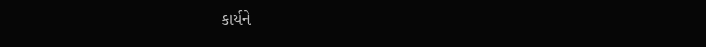કાર્યને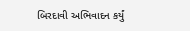બિરદાવી અભિવાદન કર્યું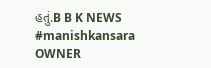હતું.B B K NEWS
#manishkansara
OWNER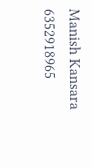Manish Kansara
6352918965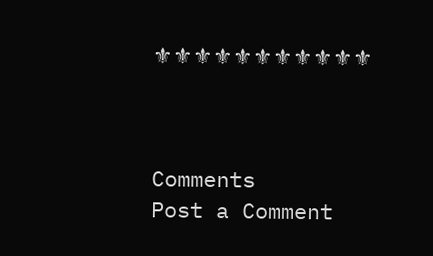⚜⚜⚜⚜⚜⚜⚜⚜⚜⚜⚜



Comments
Post a Comment